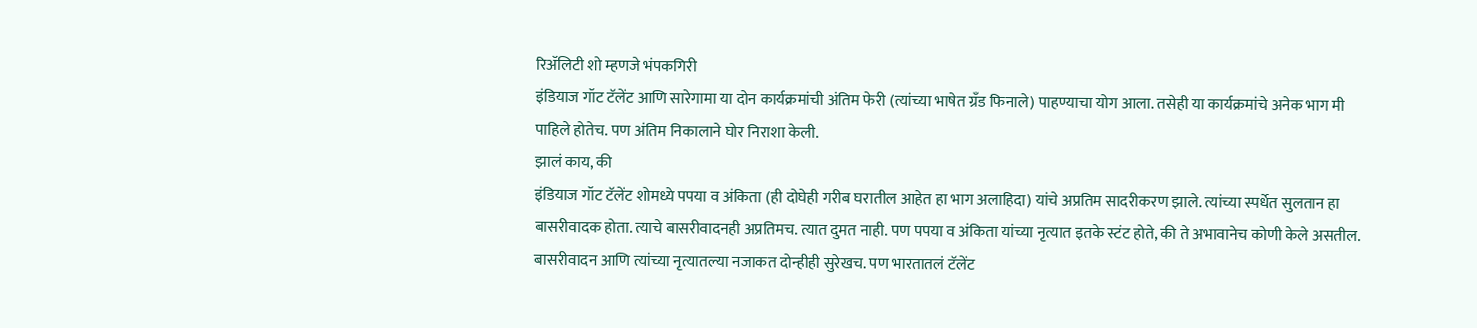रिॲलिटी शो म्हणजे भंपकगिरी
इंडियाज गॉट टॅलेंट आणि सारेगामा या दोन कार्यक्रमांची अंतिम फेरी (त्यांच्या भाषेत ग्रँड फिनाले) पाहण्याचा योग आला. तसेही या कार्यक्रमांचे अनेक भाग मी पाहिले होतेच. पण अंतिम निकालाने घोर निराशा केली.
झालं काय, की
इंडियाज गॉट टॅलेंट शोमध्ये पपया व अंकिता (ही दोघेही गरीब घरातील आहेत हा भाग अलाहिदा) यांचे अप्रतिम सादरीकरण झाले. त्यांच्या स्पर्धेत सुलतान हा बासरीवादक होता. त्याचे बासरीवादनही अप्रतिमच. त्यात दुमत नाही. पण पपया व अंकिता यांच्या नृत्यात इतके स्टंट होते, की ते अभावानेच कोणी केले असतील. बासरीवादन आणि त्यांच्या नृत्यातल्या नजाकत दोन्हीही सुरेखच. पण भारतातलं टॅलेंट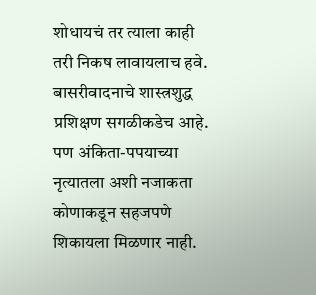शोधायचं तर त्याला काही तरी निकष लावायलाच हवे. बासरीवादनाचे शास्त्रशुद्ध प्रशिक्षण सगळीकडेच आहे. पण अंकिता-पपयाच्या नृत्यातला अशी नजाकता कोणाकडून सहजपणे शिकायला मिळणार नाही.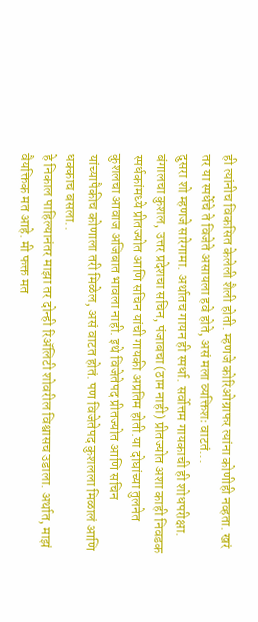ही त्यांनीच विकसित केलेली शैली होती. म्हणजे कोरिओग्राफर त्यांना कोणीही नव्हता. खरं तर या स्पर्धेचे ते विजेते असायला हवे होते, असं मला व्यक्तिशः वाटतं...
दुसरा शो म्हणजे सारेगामा. अर्थातच गायन ही स्पर्धा. सर्वोत्तम गायकाची ही शोधपरीक्षा. बंगालचा कुशल, उत्तर प्रदेशचा सचिन, पंजाबचा (ठाम नाही) प्रीतज्योत अशा काही निवडक स्पर्धकांमध्ये प्रीतज्योत आणि सचिन यांची गायकी अप्रतिम होती.या दोघांच्या तुलनेत कुशलचा आवाज अजिबात भावला नाही. इथे विजेतेपद प्रीतज्योत आणि सचिन यांच्यापैकीच कोणाला तरी मिळेल, असं वाटत होतं. पण विजेतेपद कुशलला मिळालं आणि धक्काच बसला..
हे निकाल पाहिल्यानंतर माझा तर दोन्ही रिॲलिटी शोवरील विश्वासच उडाला. अर्थात, माझं वैयक्तिक मत आहे. मी फक्त मत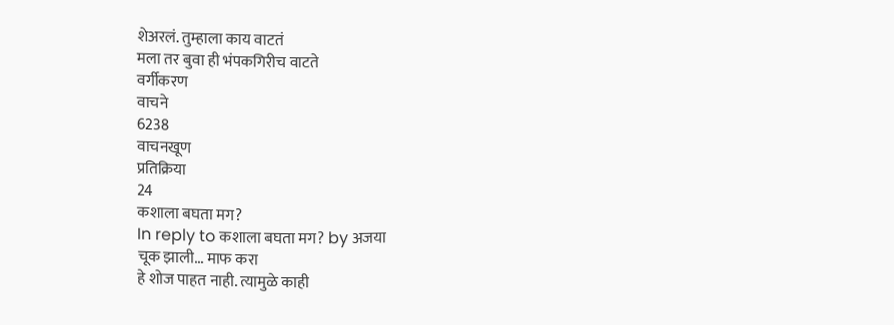शेअरलं. तुम्हाला काय वाटतं
मला तर बुवा ही भंपकगिरीच वाटते
वर्गीकरण
वाचने
6238
वाचनखूण
प्रतिक्रिया
24
कशाला बघता मग?
In reply to कशाला बघता मग? by अजया
चूक झाली... माफ करा
हे शोज पाहत नाही. त्यामुळे काही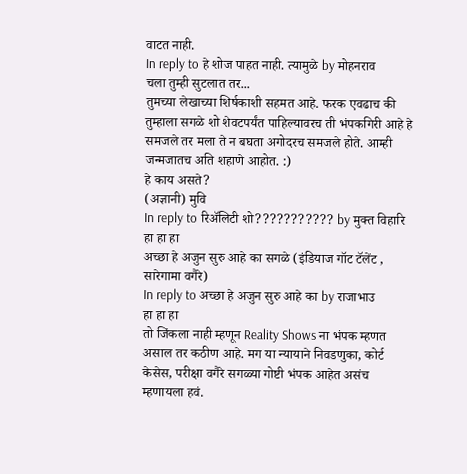वाटत नाही.
In reply to हे शोज पाहत नाही. त्यामुळे by मोहनराव
चला तुम्ही सुटलात तर...
तुमच्या लेखाच्या शिर्षकाशी सहमत आहे. फरक एवढाच की तुम्हाला सगळे शो शेवटपर्यंत पाहिल्यावरच ती भंपकगिरी आहे हे समजले तर मला ते न बघता अगोदरच समजले होते. आम्ही जन्मजातच अति शहाणे आहोत. :)
हे काय असते?
(अज्ञानी) मुवि
In reply to रिॲलिटी शो??????????? by मुक्त विहारि
हा हा हा
अच्छा हे अजुन सुरु आहे का सगळे (इंडियाज गॉट टॅलेंट , सारेगामा वगैरे)
In reply to अच्छा हे अजुन सुरु आहे का by राजाभाउ
हा हा हा
तो जिंकला नाही म्हणून Reality Shows ना भंपक म्हणत असाल तर कठीण आहे. मग या न्यायाने निवडणुका, कोर्ट केसेस, परीक्षा वगैरे सगळ्या गोष्टी भंपक आहेत असंच म्हणायला हवं.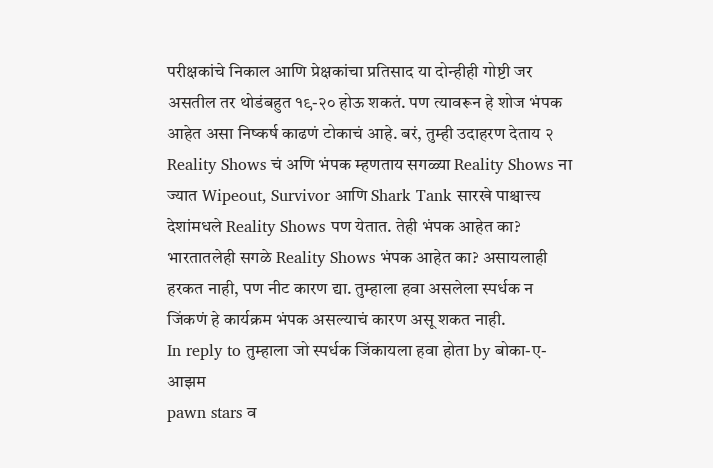परीक्षकांचे निकाल आणि प्रेक्षकांचा प्रतिसाद या दोन्हीही गोष्टी जर असतील तर थोडंबहुत १९-२० होऊ शकतं. पण त्यावरून हे शोज भंपक आहेत असा निष्कर्ष काढणं टोकाचं आहे. बरं, तुम्ही उदाहरण देताय २ Reality Shows चं अणि भंपक म्हणताय सगळ्या Reality Shows ना ज्यात Wipeout, Survivor आणि Shark Tank सारखे पाश्चात्त्य देशांमधले Reality Shows पण येतात. तेही भंपक आहेत का? भारतातलेही सगळे Reality Shows भंपक आहेत का? असायलाही हरकत नाही, पण नीट कारण द्या. तुम्हाला हवा असलेला स्पर्धक न जिंकणं हे कार्यक्रम भंपक असल्याचं कारण असू शकत नाही.
In reply to तुम्हाला जो स्पर्धक जिंकायला हवा होता by बोका-ए-आझम
pawn stars व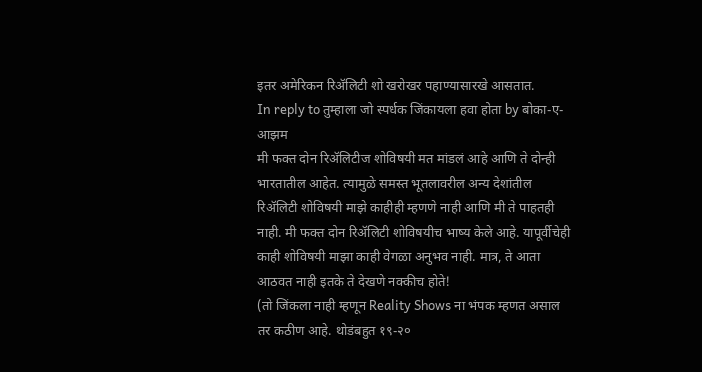इतर अमेरिकन रिॲलिटी शो खरोखर पहाण्यासारखे आसतात.
In reply to तुम्हाला जो स्पर्धक जिंकायला हवा होता by बोका-ए-आझम
मी फक्त दोन रिॲलिटीज शोविषयी मत मांडलं आहे आणि ते दोन्ही भारतातील आहेत. त्यामुळे समस्त भूतलावरील अन्य देशांतील रिॲलिटी शोविषयी माझे काहीही म्हणणे नाही आणि मी ते पाहतही नाही. मी फक्त दोन रिॲलिटी शोविषयीच भाष्य केले आहे. यापूर्वीचेही काही शोविषयी माझा काही वेगळा अनुभव नाही. मात्र, ते आता आठवत नाही इतके ते देखणे नक्कीच होते!
(तो जिंकला नाही म्हणून Reality Shows ना भंपक म्हणत असाल तर कठीण आहे. थोडंबहुत १९-२०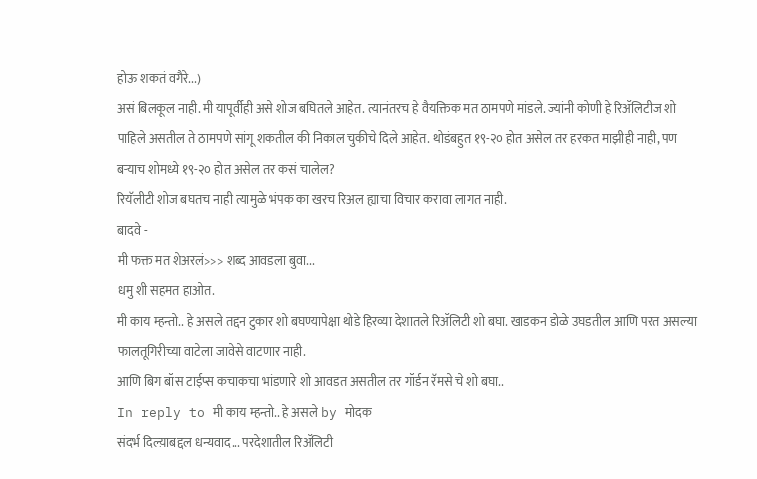होऊ शकतं वगैरे...)
असं बिलकूल नाही. मी यापूर्वीही असे शोज बघितले आहेत. त्यानंतरच हे वैयक्तिक मत ठामपणे मांडले. ज्यांनी कोणी हे रिॲलिटीज शो पाहिले असतील ते ठामपणे सांगू शकतील की निकाल चुकीचे दिले आहेत. थोडंबहुत १९-२० होत असेल तर हरकत माझीही नाही, पण बऱ्याच शोमध्ये १९-२० होत असेल तर कसं चालेल?
रियॅलीटी शोज बघतच नाही त्यामुळे भंपक का खरच रिअल ह्याचा विचार करावा लागत नाही.
बादवे -
मी फक्त मत शेअरलं>>> शब्द आवडला बुवा...
धमु शी सहमत हाओत.
मी काय म्हन्तो.. हे असले तद्दन टुकार शो बघण्यापेक्षा थोडे हिरव्या देशातले रिॲलिटी शो बघा. खाडकन डोळे उघडतील आणि परत असल्या फालतूगिरीच्या वाटेला जावेसे वाटणार नाही.
आणि बिग बॉस टाईप्स कचाकचा भांडणारे शो आवडत असतील तर गॉर्डन रॅमसे चे शो बघा..
In reply to मी काय म्हन्तो.. हे असले by मोदक
संदर्भ दिल्य़ाबद्दल धन्यवाद... परदेशातील रिॲलिटी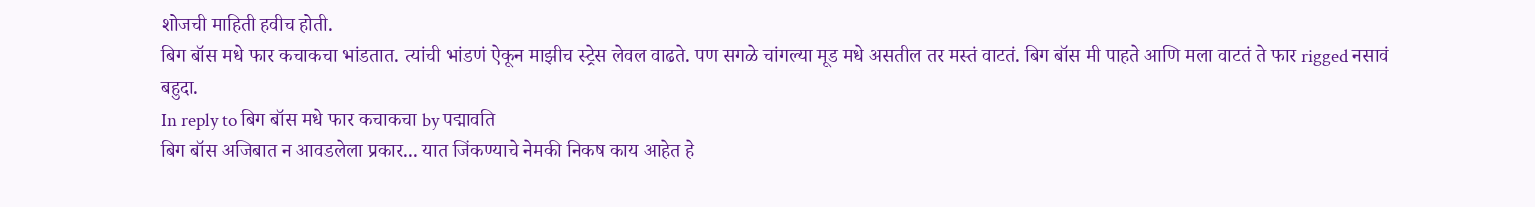शोजची माहिती हवीच होती.
बिग बॉस मधे फार कचाकचा भांडतात. त्यांची भांडणं ऐकून माझीच स्ट्रेस लेवल वाढते. पण सगळे चांगल्या मूड मधे असतील तर मस्तं वाटतं. बिग बॉस मी पाहते आणि मला वाटतं ते फार rigged नसावं बहुदा.
In reply to बिग बॉस मधे फार कचाकचा by पद्मावति
बिग बॉस अजिबात न आवडलेला प्रकार... यात जिंकण्याचे नेमकी निकष काय आहेत हे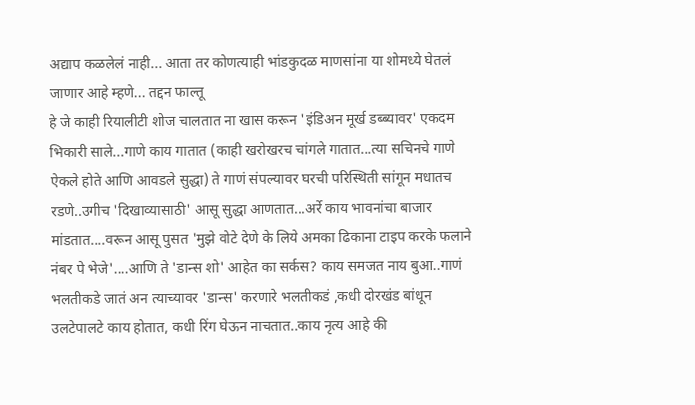अद्याप कळलेलं नाही... आता तर कोणत्याही भांडकुदळ माणसांना या शोमध्ये घेतलं जाणार आहे म्हणे... तद्दन फाल्तू
हे जे काही रियालीटी शोज चालतात ना खास करून 'इंडिअन मूर्ख डब्ब्यावर' एकदम भिकारी साले...गाणे काय गातात (काही खरोखरच चांगले गातात...त्या सचिनचे गाणे ऐकले होते आणि आवडले सुद्धा) ते गाणं संपल्यावर घरची परिस्थिती सांगून मधातच रडणे..उगीच 'दिखाव्यासाठी' आसू सुद्धा आणतात...अर्रे काय भावनांचा बाजार मांडतात....वरून आसू पुसत 'मुझे वोटे देणे के लिये अमका ढिकाना टाइप करके फलाने नंबर पे भेजे'....आणि ते 'डान्स शो' आहेत का सर्कस? काय समजत नाय बुआ..गाणं भलतीकडे जातं अन त्याच्यावर 'डान्स' करणारे भलतीकडं ,कधी दोरखंड बांधून उलटेपालटे काय होतात, कधी रिंग घेऊन नाचतात..काय नृत्य आहे की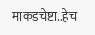माकडचेष्टा..हेच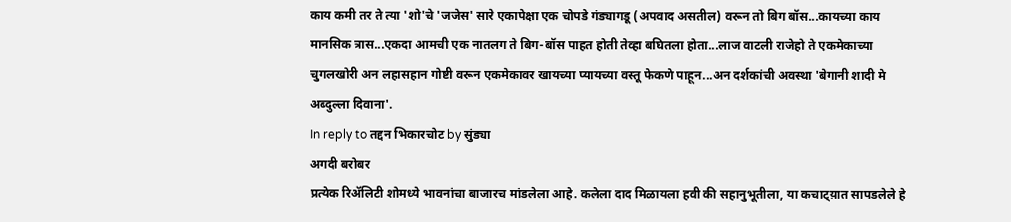काय कमी तर ते त्या 'शो'चे 'जजेस' सारे एकापेक्षा एक चोपडे गंड्यागडू (अपवाद असतील) वरून तो बिग बॉस...कायच्या काय मानसिक त्रास...एकदा आमची एक नातलग ते बिग-बॉस पाहत होती तेव्हा बघितला होता...लाज वाटली राजेहो ते एकमेकाच्या चुगलखोरी अन लहासहान गोष्टी वरून एकमेकावर खायच्या प्यायच्या वस्तू फेकणे पाहून...अन दर्शकांची अवस्था 'बेगानी शादी मे अब्दुल्ला दिवाना'.
In reply to तद्दन भिकारचोट by सुंड्या
अगदी बरोबर
प्रत्येक रिॲलिटी शोमध्ये भावनांचा बाजारच मांडलेला आहे. कलेला दाद मिळायला हवी की सहानुभूतीला, या कचाट्य़ात सापडलेले हे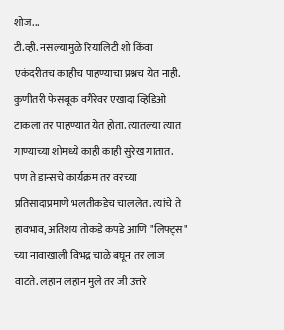शोज...
टी.व्ही. नसल्यामुळे रियालिटी शो किंवा एकंदरीतच काहीच पाहण्याचा प्रश्नच येत नाही. कुणीतरी फेसबूक वगैरेवर एखादा व्हिडिओ टाकला तर पाहण्यात येत होता. त्यातल्या त्यात गाण्याच्या शोमध्ये काही काही सुरेख गातात. पण ते डान्सचे कार्यक्रम तर वरच्या प्रतिसादाप्रमाणे भलतीकडेच चाललेत. त्यांचे ते हावभाव, अतिशय तोकडे कपडे आणि "लिफ्ट्स" च्या नावाखाली विभद्र चाळे बघून तर लाज वाटते. लहान लहान मुले तर जी उत्तरे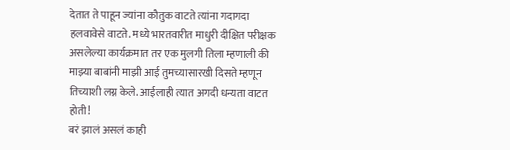देतात ते पाहून ज्यांना कौतुक वाटते त्यांना गदागदा हलवावेसे वाटते. मध्ये भारतवारीत माधुरी दीक्षित परीक्षक असलेल्या कार्यक्रमात तर एक मुलगी तिला म्हणाली की माझ्या बाबांनी माझी आई तुमच्यासारखी दिसते म्हणून तिच्याशी लग्न केले. आईलाही त्यात अगदी धन्यता वाटत होती!
बरं झालं असलं काही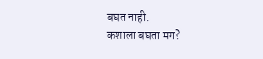बघत नाही.
कशाला बघता मग?